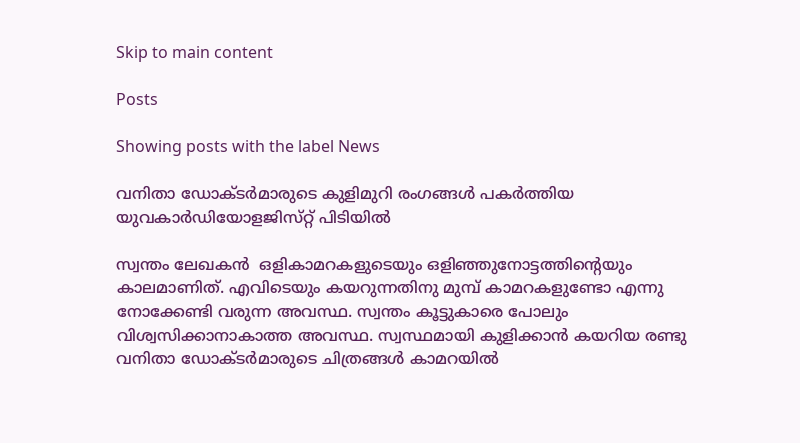Skip to main content

Posts

Showing posts with the label News

വനിതാ ഡോക്ടര്‍മാരുടെ കുളിമുറി രംഗങ്ങള്‍ പകര്‍ത്തിയ യുവകാര്‍ഡിയോളജിസ്‌റ്റ്‌ പിടിയില്‍

സ്വന്തം ലേഖകന്‍  ഒളികാമറകളുടെയും ഒളിഞ്ഞുനോട്ടത്തിന്റെയും കാലമാണിത്‌. എവിടെയും കയറുന്നതിനു മുമ്പ്‌ കാമറകളുണ്ടോ എന്നു നോക്കേണ്ടി വരുന്ന അവസ്ഥ. സ്വന്തം കൂട്ടുകാരെ പോലും വിശ്വസിക്കാനാകാത്ത അവസ്ഥ. സ്വസ്ഥമായി കുളിക്കാന്‍ കയറിയ രണ്ടു വനിതാ ഡോക്ടര്‍മാരുടെ ചിത്രങ്ങള്‍ കാമറയില്‍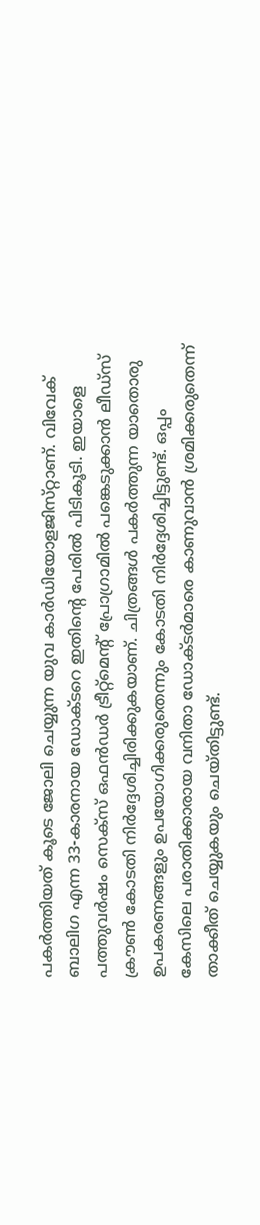പകര്‍ത്തിയത്‌ കൂടെ ജോലി ചെയ്യുന്ന യുവ കാര്‍ഡിയോളജിസ്‌റ്റാണ്‌. വിവേക്‌ ബാലിഗ എന്ന 33-കാരനായ ഡോക്ടറെ ഇതിന്റെ പേരില്‍ പിടികൂടി. ഇയാളെ പത്തുവര്‍ഷം സെക്‌സ്‌ ഒഫന്‍ഡര്‍ ട്രീറ്റ്‌മെന്റ്‌ പ്രോഗ്രാമില്‍ പങ്കെടുക്കാന്‍ ലീഡ്‌സ്‌ ക്രൗണ്‍ കോടതി നിര്‍ദ്ദേശിച്ചിരിക്കുകയാണ്‌. ചിത്രങ്ങള്‍ പകര്‍ത്തുന്ന യാതൊരു ഉപകരണങ്ങളും ഉപയോഗിക്കരുതെന്നും കോടതി നിര്‍ദ്ദേശിച്ചിട്ടുണ്ട്‌. ഒപ്പം കേസിലെ പരാതിക്കാരായ വനിതാ ഡോക്ടര്‍മാരെ കാണുവാന്‍ ശ്രമിക്കരുതെന്ന് താക്കീത് ചെയ്യുകയും ചെയ്തിട്ടുണ്ട്.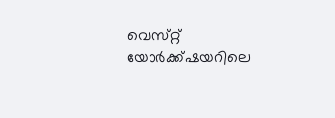വെസ്‌റ്റ്‌ യോര്‍ക്ക്‌ഷയറിലെ ‍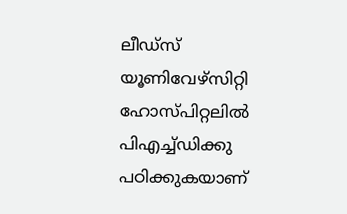ലീഡ്‌സ്‌ യൂണിവേഴ്‌സിറ്റി ഹോസ്പിറ്റലില്‍ ‍ പിഎച്ച്‌ഡിക്കു പഠിക്കുകയാണ്‌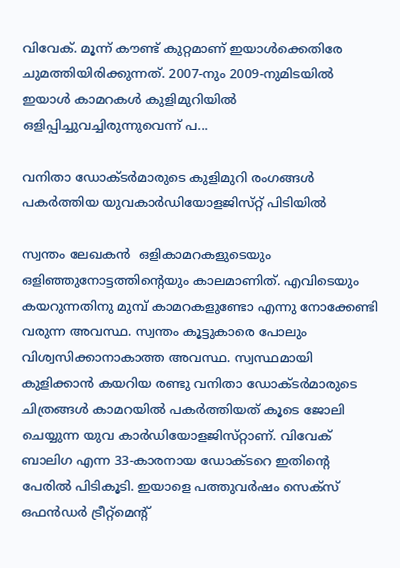വിവേക്‌. മൂന്ന്‌ കൗണ്ട്‌ കുറ്റമാണ്‌ ഇയാള്‍ക്കെതിരേ ചുമത്തിയിരിക്കുന്നത്‌. 2007-നും 2009-നുമിടയില്‍ ഇയാള്‍ കാമറകള്‍ കുളിമുറിയില്‍ ഒളിപ്പിച്ചുവച്ചിരുന്നുവെന്ന്‌ പ...

വനിതാ ഡോക്ടര്‍മാരുടെ കുളിമുറി രംഗങ്ങള്‍ പകര്‍ത്തിയ യുവകാര്‍ഡിയോളജിസ്‌റ്റ്‌ പിടിയില്‍

സ്വന്തം ലേഖകന്‍  ഒളികാമറകളുടെയും ഒളിഞ്ഞുനോട്ടത്തിന്റെയും കാലമാണിത്‌. എവിടെയും കയറുന്നതിനു മുമ്പ്‌ കാമറകളുണ്ടോ എന്നു നോക്കേണ്ടി വരുന്ന അവസ്ഥ. സ്വന്തം കൂട്ടുകാരെ പോലും വിശ്വസിക്കാനാകാത്ത അവസ്ഥ. സ്വസ്ഥമായി കുളിക്കാന്‍ കയറിയ രണ്ടു വനിതാ ഡോക്ടര്‍മാരുടെ ചിത്രങ്ങള്‍ കാമറയില്‍ പകര്‍ത്തിയത്‌ കൂടെ ജോലി ചെയ്യുന്ന യുവ കാര്‍ഡിയോളജിസ്‌റ്റാണ്‌. വിവേക്‌ ബാലിഗ എന്ന 33-കാരനായ ഡോക്ടറെ ഇതിന്റെ പേരില്‍ പിടികൂടി. ഇയാളെ പത്തുവര്‍ഷം സെക്‌സ്‌ ഒഫന്‍ഡര്‍ ട്രീറ്റ്‌മെന്റ്‌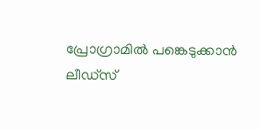പ്രോഗ്രാമില്‍ പങ്കെടുക്കാന്‍ ലീഡ്‌സ്‌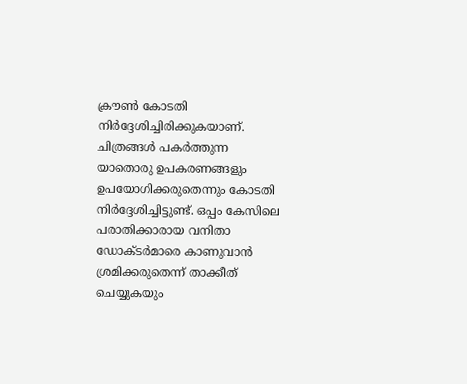ക്രൗണ്‍ കോടതി നിര്‍ദ്ദേശിച്ചിരിക്കുകയാണ്‌. ചിത്രങ്ങള്‍ പകര്‍ത്തുന്ന യാതൊരു ഉപകരണങ്ങളും ഉപയോഗിക്കരുതെന്നും കോടതി നിര്‍ദ്ദേശിച്ചിട്ടുണ്ട്‌. ഒപ്പം കേസിലെ പരാതിക്കാരായ വനിതാ ഡോക്ടര്‍മാരെ കാണുവാന്‍ ശ്രമിക്കരുതെന്ന് താക്കീത് ചെയ്യുകയും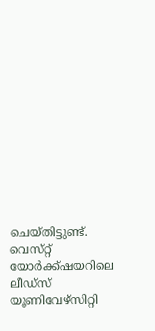ചെയ്തിട്ടുണ്ട്. വെസ്‌റ്റ്‌ യോര്‍ക്ക്‌ഷയറിലെ ‍ ലീഡ്‌സ്‌ യൂണിവേഴ്‌സിറ്റി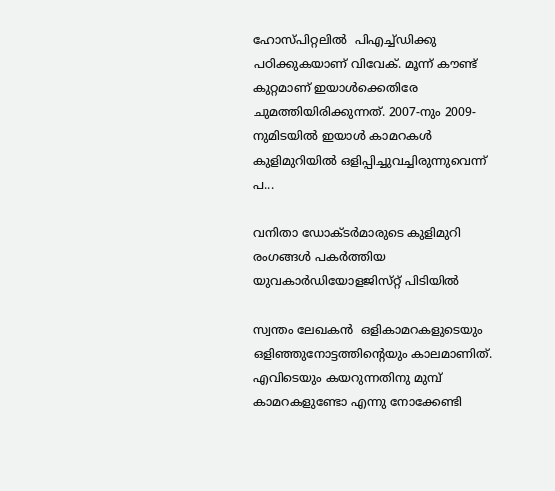ഹോസ്പിറ്റലില്‍ ‍ പിഎച്ച്‌ഡിക്കു പഠിക്കുകയാണ്‌ വിവേക്‌. മൂന്ന്‌ കൗണ്ട്‌ കുറ്റമാണ്‌ ഇയാള്‍ക്കെതിരേ ചുമത്തിയിരിക്കുന്നത്‌. 2007-നും 2009-നുമിടയില്‍ ഇയാള്‍ കാമറകള്‍ കുളിമുറിയില്‍ ഒളിപ്പിച്ചുവച്ചിരുന്നുവെന്ന്‌ പ...

വനിതാ ഡോക്ടര്‍മാരുടെ കുളിമുറി രംഗങ്ങള്‍ പകര്‍ത്തിയ യുവകാര്‍ഡിയോളജിസ്‌റ്റ്‌ പിടിയില്‍

സ്വന്തം ലേഖകന്‍  ഒളികാമറകളുടെയും ഒളിഞ്ഞുനോട്ടത്തിന്റെയും കാലമാണിത്‌. എവിടെയും കയറുന്നതിനു മുമ്പ്‌ കാമറകളുണ്ടോ എന്നു നോക്കേണ്ടി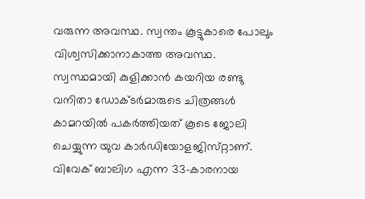വരുന്ന അവസ്ഥ. സ്വന്തം കൂട്ടുകാരെ പോലും വിശ്വസിക്കാനാകാത്ത അവസ്ഥ. സ്വസ്ഥമായി കുളിക്കാന്‍ കയറിയ രണ്ടു വനിതാ ഡോക്ടര്‍മാരുടെ ചിത്രങ്ങള്‍ കാമറയില്‍ പകര്‍ത്തിയത്‌ കൂടെ ജോലി ചെയ്യുന്ന യുവ കാര്‍ഡിയോളജിസ്‌റ്റാണ്‌. വിവേക്‌ ബാലിഗ എന്ന 33-കാരനായ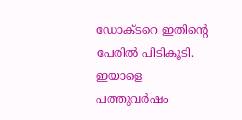ഡോക്ടറെ ഇതിന്റെ പേരില്‍ പിടികൂടി. ഇയാളെ പത്തുവര്‍ഷം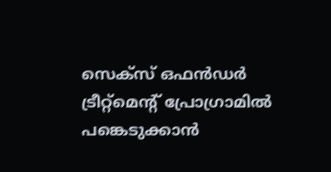സെക്‌സ്‌ ഒഫന്‍ഡര്‍ ട്രീറ്റ്‌മെന്റ്‌ പ്രോഗ്രാമില്‍ പങ്കെടുക്കാന്‍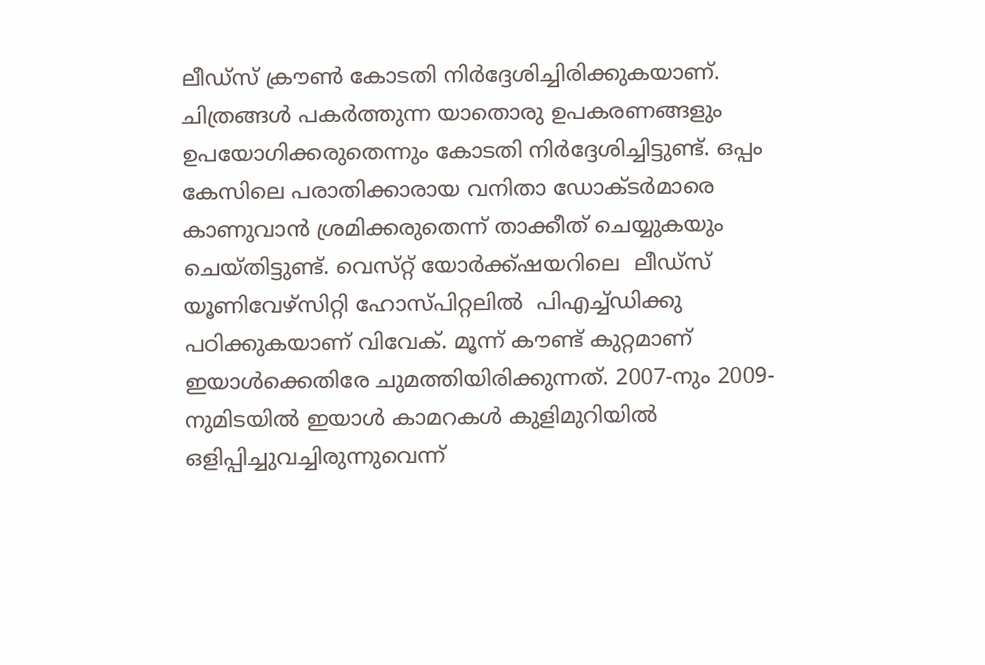ലീഡ്‌സ്‌ ക്രൗണ്‍ കോടതി നിര്‍ദ്ദേശിച്ചിരിക്കുകയാണ്‌. ചിത്രങ്ങള്‍ പകര്‍ത്തുന്ന യാതൊരു ഉപകരണങ്ങളും ഉപയോഗിക്കരുതെന്നും കോടതി നിര്‍ദ്ദേശിച്ചിട്ടുണ്ട്‌. ഒപ്പം കേസിലെ പരാതിക്കാരായ വനിതാ ഡോക്ടര്‍മാരെ കാണുവാന്‍ ശ്രമിക്കരുതെന്ന് താക്കീത് ചെയ്യുകയും ചെയ്തിട്ടുണ്ട്. വെസ്‌റ്റ്‌ യോര്‍ക്ക്‌ഷയറിലെ ‍ ലീഡ്‌സ്‌ യൂണിവേഴ്‌സിറ്റി ഹോസ്പിറ്റലില്‍ ‍ പിഎച്ച്‌ഡിക്കു പഠിക്കുകയാണ്‌ വിവേക്‌. മൂന്ന്‌ കൗണ്ട്‌ കുറ്റമാണ്‌ ഇയാള്‍ക്കെതിരേ ചുമത്തിയിരിക്കുന്നത്‌. 2007-നും 2009-നുമിടയില്‍ ഇയാള്‍ കാമറകള്‍ കുളിമുറിയില്‍ ഒളിപ്പിച്ചുവച്ചിരുന്നുവെന്ന്‌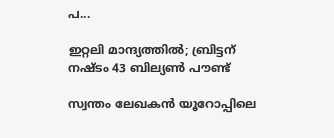പ...

ഇറ്റലി മാന്ദ്യത്തില്‍; ബ്രിട്ടന്‌ നഷ്ടം 43 ബില്യണ്‍ പൗണ്ട്‌

സ്വന്തം ലേഖകന്‍ യൂറോപ്പിലെ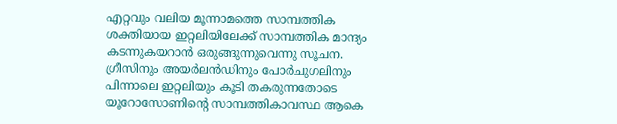എറ്റവും വലിയ മൂന്നാമത്തെ സാമ്പത്തിക ശക്തിയായ ഇറ്റലിയിലേക്ക്‌ സാമ്പത്തിക മാന്ദ്യം കടന്നുകയറാന്‍ ഒരുങ്ങുന്നുവെന്നു സൂചന. ഗ്രീസിനും അയര്‍ലന്‍ഡിനും പോര്‍ചുഗലിനും പിന്നാലെ ഇറ്റലിയും കൂടി തകരുന്നതോടെ യൂറോസോണിന്റെ സാമ്പത്തികാവസ്ഥ ആകെ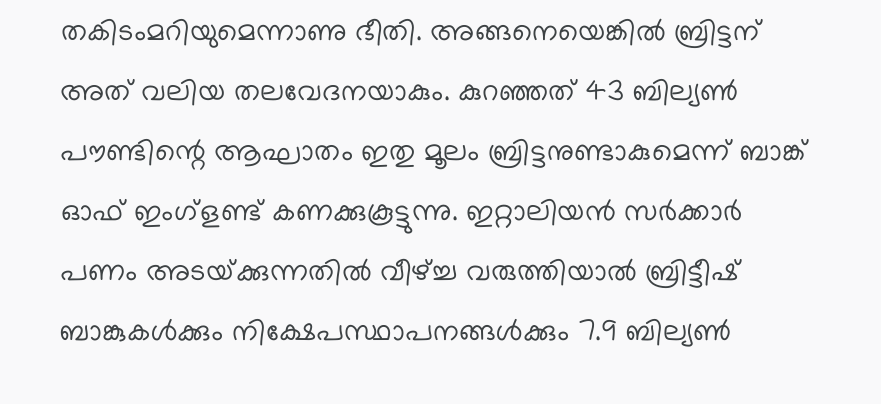തകിടംമറിയുമെന്നാണു ഭീതി. അങ്ങനെയെങ്കില്‍ ബ്രിട്ടന്‌ അത്‌ വലിയ തലവേദനയാകും. കുറഞ്ഞത്‌ 43 ബില്യണ്‍ പൗണ്ടിന്റെ ആഘാതം ഇതു മൂലം ബ്രിട്ടനുണ്ടാകുമെന്ന്‌ ബാങ്ക്‌ ഓഫ്‌ ഇംഗ്‌ളണ്ട്‌ കണക്കുകൂട്ടുന്നു. ഇറ്റാലിയന്‍ സര്‍ക്കാര്‍ പണം അടയ്‌ക്കുന്നതില്‍ വീഴ്‌ച്ച വരുത്തിയാല്‍ ബ്രിട്ടീഷ്‌ ബാങ്കുകള്‍ക്കും നിക്ഷേപസ്ഥാപനങ്ങള്‍ക്കും 7.9 ബില്യണ്‍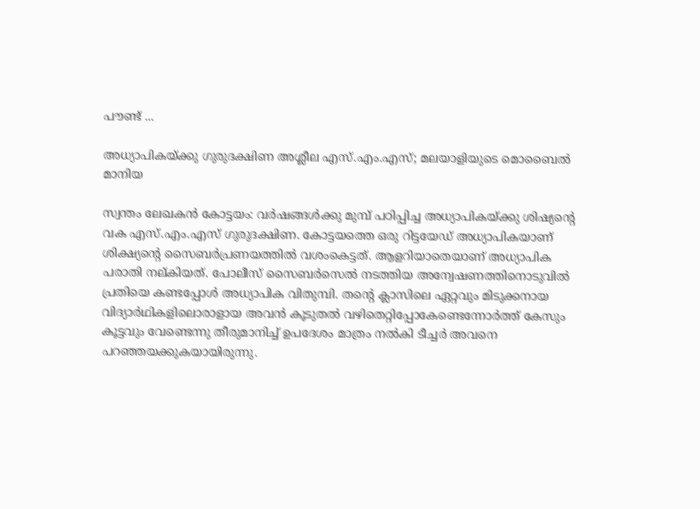പൗണ്ട്‌ ...

അധ്യാപികയ്ക്കു ഗുരുദക്ഷിണ അശ്ലീല എസ്.എം.എസ്‌; മലയാളിയുടെ മൊബൈല്‍ മാനിയ

സ്വന്തം ലേഖകന്‍ കോട്ടയം: വര്‍ഷങ്ങള്‍ക്കു മുമ്പ് പഠിപ്പിച്ച അധ്യാപികയ്ക്കു ശിഷ്യന്റെ വക എസ്.എം.എസ് ഗുരുദക്ഷിണ. കോട്ടയത്തെ ഒരു റിട്ടയേഡ് അധ്യാപികയാണ് ശിക്ഷ്യന്റെ സൈബര്‍പ്രണയത്തില്‍ വശംകെട്ടത്. ആളറിയാതെയാണ് അധ്യാപിക പരാതി നല്കിയത്. പോലീസ് സൈബര്‍സെല്‍ നടത്തിയ അന്വേഷണത്തിനൊടുവില്‍ പ്രതിയെ കണ്ടപ്പോള്‍ അധ്യാപിക വിതുമ്പി. തന്റെ ക്ലാസിലെ ഏറ്റവും മിടുക്കനായ വിദ്യാര്‍ഥികളിലൊരാളായ അവന്‍ കൂടുതല്‍ വഴിതെറ്റിപ്പോകേണ്ടെന്നോര്‍ത്ത് കേസും കൂട്ടവും വേണ്ടെന്നു തീരുമാനിച്ച് ഉപദേശം മാത്രം നല്‍കി ടീച്ചര്‍ അവനെ പറഞ്ഞയക്കുകയായിരുന്നു.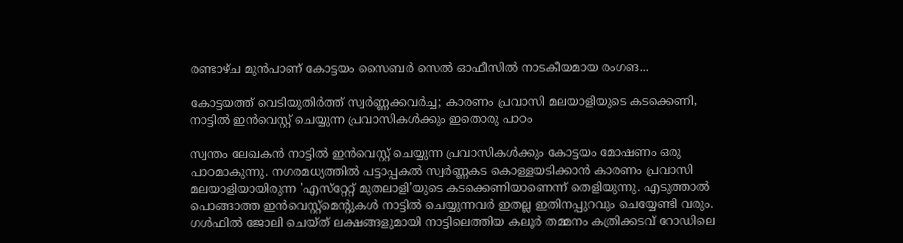രണ്ടാഴ്ച മുന്‍പാണ് കോട്ടയം സൈബര്‍ സെല്‍ ഓഫീസില്‍ നാടകീയമായ രംഗങ...

കോട്ടയത്ത് വെടിയുതിര്‍ത്ത് സ്വര്‍ണ്ണക്കവര്‍ച്ച; കാരണം പ്രവാസി മലയാളിയുടെ കടക്കെണി, നാട്ടില്‍ ഇന്‍വെസ്റ്റ് ചെയ്യുന്ന പ്രവാസികള്‍ക്കും ഇതൊരു പാഠം

സ്വന്തം ലേഖകന്‍ നാട്ടില്‍ ഇന്‍വെസ്റ്റ് ചെയ്യുന്ന പ്രവാസികള്‍ക്കും കോട്ടയം മോഷണം ഒരു പാഠമാകുന്നു. നഗരമധ്യത്തില്‍ പട്ടാപ്പകല്‍ സ്വര്‍ണ്ണകട കൊള്ളയടിക്കാന്‍ കാരണം പ്രവാസി മലയാളിയായിരുന്ന 'എസ്‌റ്റേറ്റ് മുതലാളി’യുടെ കടക്കെണിയാണെന്ന് തെളിയുന്നു. എടുത്താല്‍ പൊങ്ങാത്ത ഇന്‍വെസ്റ്റ്മെന്റുകള്‍ നാട്ടില്‍ ചെയ്യുന്നവര്‍ ഇതല്ല ഇതിനപ്പുറവും ചെയ്യേണ്ടി വരും. ഗള്‍ഫില്‍ ജോലി ചെയ്ത് ലക്ഷങ്ങളുമായി നാട്ടിലെത്തിയ കലൂര്‍ തമ്മനം കത്രിക്കടവ് റോഡിലെ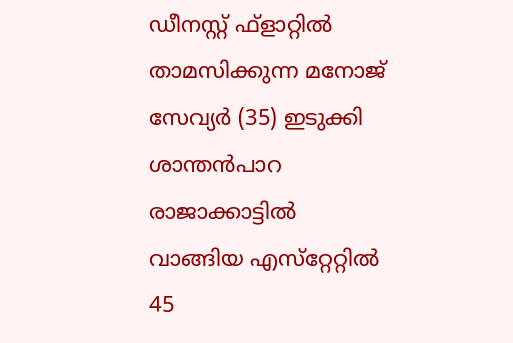ഡീനസ്റ്റ് ഫ്‌ളാറ്റില്‍ താമസിക്കുന്ന മനോജ് സേവ്യര്‍ (35) ഇടുക്കി ശാന്തന്‍പാറ രാജാക്കാട്ടില്‍ വാങ്ങിയ എസ്‌റ്റേറ്റില്‍ 45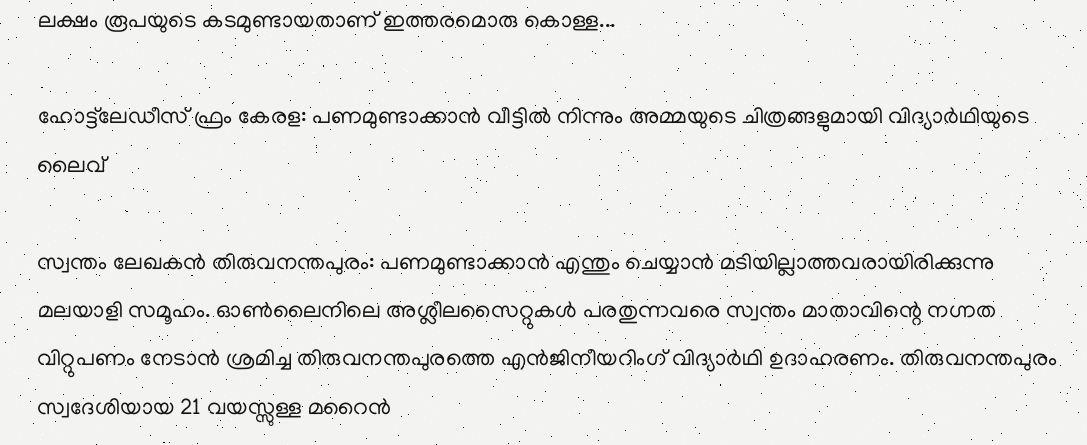ലക്ഷം രൂപയുടെ കടമുണ്ടായതാണ് ഇത്തരമൊരു കൊള്ള...

ഹോട്ട്‌ലേഡീസ് ഫ്രം കേരള: പണമുണ്ടാക്കാന്‍ വീട്ടില്‍ നിന്നും അമ്മയുടെ ചിത്രങ്ങളുമായി വിദ്യാര്‍ഥിയുടെ ലൈവ്

സ്വന്തം ലേഖകന്‍ തിരുവനന്തപുരം: പണമുണ്ടാക്കാന്‍ എന്തും ചെയ്യാന്‍ മടിയില്ലാത്തവരായിരിക്കുന്നു മലയാളി സമൂഹം. ഓണ്‍ലൈനിലെ അശ്ലീലസൈറ്റുകള്‍ പരതുന്നവരെ സ്വന്തം മാതാവിന്റെ നഗ്നത വിറ്റുപണം നേടാന്‍ ശ്രമിച്ച തിരുവനന്തപുരത്തെ എന്‍ജിനീയറിംഗ് വിദ്യാര്‍ഥി ഉദാഹരണം. തിരുവനന്തപുരം സ്വദേശിയായ 21 വയസ്സുള്ള മറൈന്‍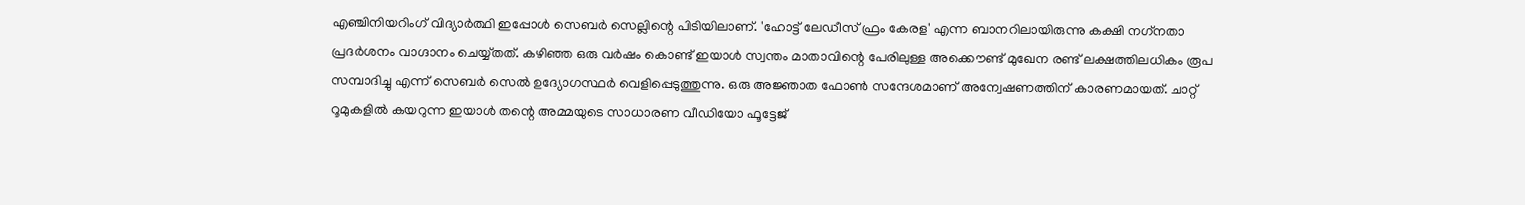എഞ്ചിനിയറിംഗ് വിദ്യാര്‍ത്ഥി ഇപ്പോള്‍ സെബര്‍ സെല്ലിന്റെ പിടിയിലാണ്. 'ഹോട്ട് ലേഡീസ് ഫ്രം കേരള' എന്ന ബാനറിലായിരുന്നു കക്ഷി നഗ്‌നതാ പ്രദര്‍ശനം വാഗ്ദാനം ചെയ്യ്തത്. കഴിഞ്ഞ ഒരു വര്‍ഷം കൊണ്ട് ഇയാള്‍ സ്വന്തം മാതാവിന്റെ പേരിലുള്ള അക്കൌണ്ട് മുഖേന രണ്ട് ലക്ഷത്തിലധികം രൂപ സമ്പാദിച്ചു എന്ന് സെബര്‍ സെല്‍ ഉദ്യോഗസ്ഥര്‍ വെളിപ്പെടുത്തുന്നു. ഒരു അജ്ഞാത ഫോണ്‍ സന്ദേശമാണ് അന്വേഷണത്തിന് കാരണമായത്. ചാറ്റ് റൂമുകളില്‍ കയറുന്ന ഇയാള്‍ തന്റെ അമ്മയുടെ സാധാരണ വീഡിയോ ഫൂട്ടേജ്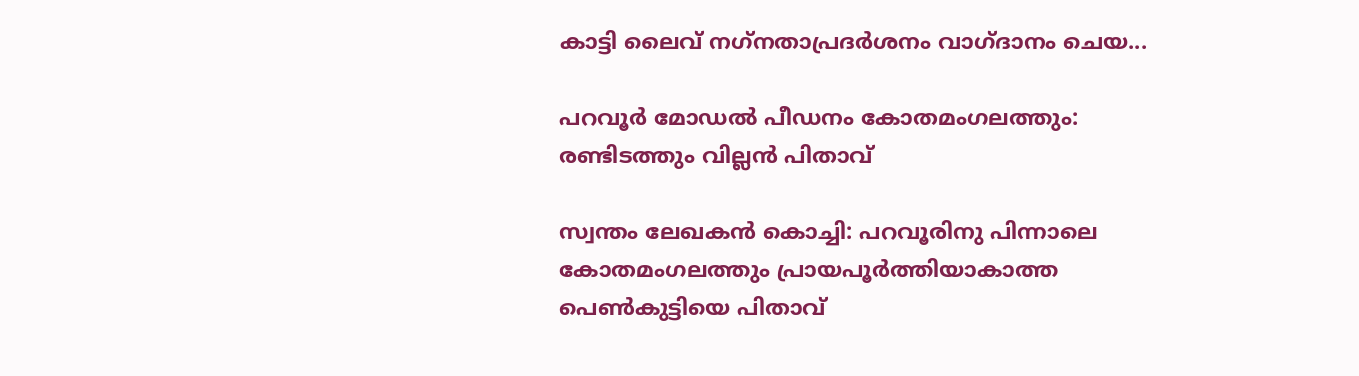കാട്ടി ലൈവ് നഗ്‌നതാപ്രദര്‍ശനം വാഗ്ദാനം ചെയ...

പറവൂര്‍ മോഡല്‍ പീഡനം കോതമംഗലത്തും: രണ്ടിടത്തും വില്ലന്‍ പിതാവ്

സ്വന്തം ലേഖകന്‍ കൊച്ചി: പറവൂരിനു പിന്നാലെ കോതമംഗലത്തും പ്രായപൂര്‍ത്തിയാകാത്ത പെണ്‍കുട്ടിയെ പിതാവ്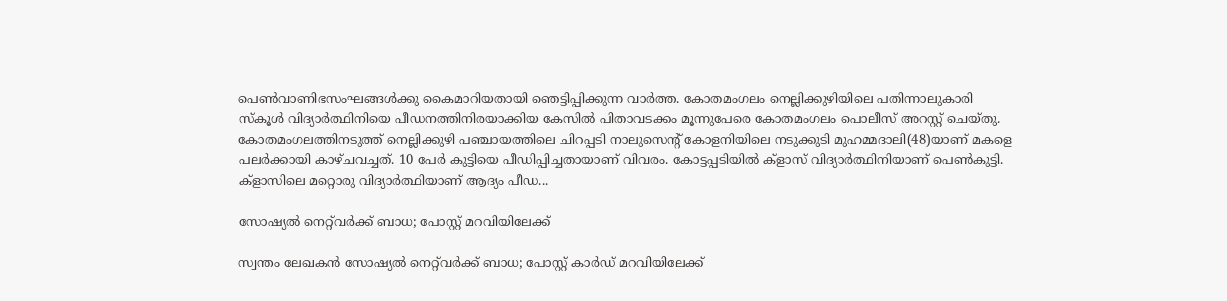പെണ്‍വാണിഭസംഘങ്ങള്‍ക്കു കൈമാറിയതായി ഞെട്ടിപ്പിക്കുന്ന വാര്‍ത്ത. കോതമംഗലം നെല്ലിക്കുഴിയിലെ പതിന്നാലുകാരി സ്‌കൂള്‍ വിദ്യാര്‍ത്ഥിനിയെ പീഡനത്തിനിരയാക്കിയ കേസില്‍ പിതാവടക്കം മൂന്നുപേരെ കോതമംഗലം പൊലീസ് അറസ്റ്റ് ചെയ്തു. കോതമംഗലത്തിനടുത്ത് നെല്ലിക്കുഴി പഞ്ചായത്തിലെ ചിറപ്പടി നാലുസെന്റ് കോളനിയിലെ നടുക്കുടി മുഹമ്മദാലി(48)യാണ് മകളെ പലര്‍ക്കായി കാഴ്ചവച്ചത്. 10 പേര്‍ കുട്ടിയെ പീഡിപ്പിച്ചതായാണ് വിവരം. കോട്ടപ്പടിയില്‍ ക്‌ളാസ് വിദ്യാര്‍ത്ഥിനിയാണ് പെണ്‍കുട്ടി. ക്‌ളാസിലെ മറ്റൊരു വിദ്യാര്‍ത്ഥിയാണ് ആദ്യം പീഡ...

സോഷ്യല്‍ നെറ്റ്‌വര്‍ക്ക്‌ ബാധ; പോസ്റ്റ്‌ മറവിയിലേക്ക്‌

സ്വന്തം ലേഖകന്‍ സോഷ്യല്‍ നെറ്റ്‌വര്‍ക്ക്‌ ബാധ; പോസ്റ്റ്‌ കാര്‍ഡ്‌ മറവിയിലേക്ക്‌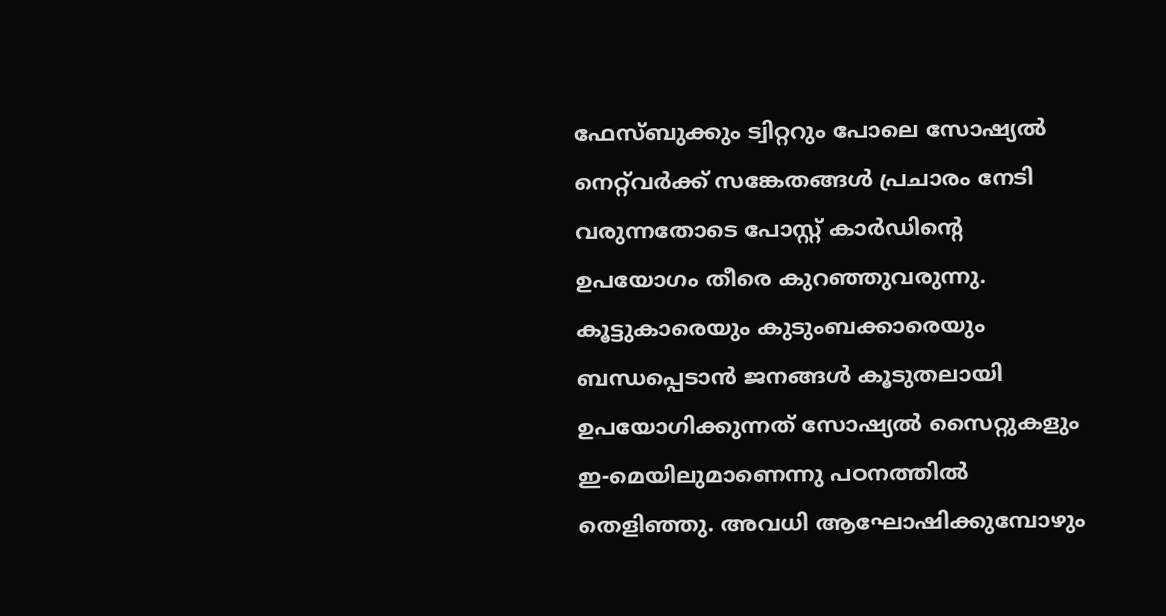ഫേസ്‌ബുക്കും ട്വിറ്ററും പോലെ സോഷ്യല്‍ നെറ്റ്‌വര്‍ക്ക്‌ സങ്കേതങ്ങള്‍ പ്രചാരം നേടി വരുന്നതോടെ പോസ്റ്റ്‌ കാര്‍ഡിന്റെ ഉപയോഗം തീരെ കുറഞ്ഞുവരുന്നു. കൂട്ടുകാരെയും കുടുംബക്കാരെയും ബന്ധപ്പെടാന്‍ ജനങ്ങള്‍ കൂടുതലായി ഉപയോഗിക്കുന്നത്‌ സോഷ്യല്‍ സൈറ്റുകളും ഇ-മെയിലുമാണെന്നു പഠനത്തില്‍ തെളിഞ്ഞു. അവധി ആഘോഷിക്കുമ്പോഴും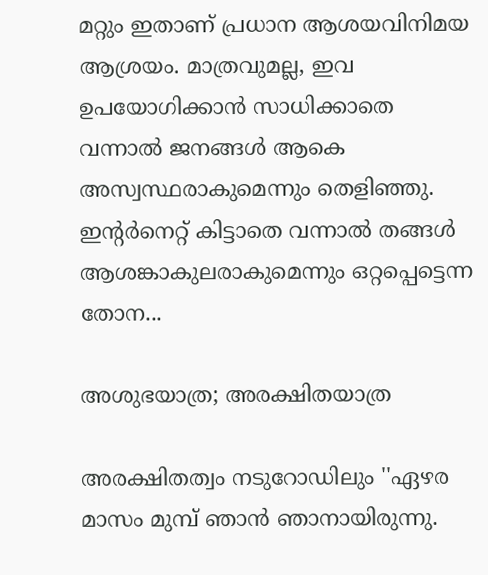മറ്റും ഇതാണ്‌ പ്രധാന ആശയവിനിമയ ആശ്രയം. മാത്രവുമല്ല, ഇവ ഉപയോഗിക്കാന്‍ സാധിക്കാതെ വന്നാല്‍ ജനങ്ങള്‍ ആകെ അസ്വസ്ഥരാകുമെന്നും തെളിഞ്ഞു. ഇന്റര്‍നെറ്റ്‌ കിട്ടാതെ വന്നാല്‍ തങ്ങള്‍ ആശങ്കാകുലരാകുമെന്നും ഒറ്റപ്പെട്ടെന്ന തോന...

അശുഭയാത്ര; അരക്ഷിതയാത്ര

അരക്ഷിതത്വം നടുറോഡിലും ''ഏഴര മാസം മുമ്പ് ഞാന്‍ ഞാനായിരുന്നു.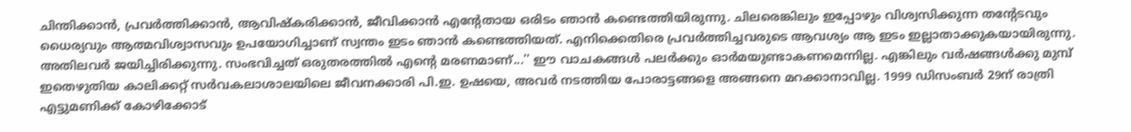ചിന്തിക്കാന്‍, പ്രവര്‍ത്തിക്കാന്‍, ആവിഷ്‌കരിക്കാന്‍, ജീവിക്കാന്‍ എന്റേതായ ഒരിടം ഞാന്‍ കണ്ടെത്തിയിരുന്നു. ചിലരെങ്കിലും ഇപ്പോഴും വിശ്വസിക്കുന്ന തന്റേടവും ധൈര്യവും ആത്മവിശ്വാസവും ഉപയോഗിച്ചാണ് സ്വന്തം ഇടം ഞാന്‍ കണ്ടെത്തിയത്. എനിക്കെതിരെ പ്രവര്‍ത്തിച്ചവരുടെ ആവശ്യം ആ ഇടം ഇല്ലാതാക്കുകയായിരുന്നു. അതിലവര്‍ ജയിച്ചിരിക്കുന്നു. സംഭവിച്ചത് ഒരുതരത്തില്‍ എന്റെ മരണമാണ്...'' ഈ വാചകങ്ങള്‍ പലര്‍ക്കും ഓര്‍മയുണ്ടാകണമെന്നില്ല. എങ്കിലും വര്‍ഷങ്ങള്‍ക്കു മുമ്പ് ഇതെഴുതിയ കാലിക്കറ്റ് സര്‍വകലാശാലയിലെ ജീവനക്കാരി പി.ഇ. ഉഷയെ, അവര്‍ നടത്തിയ പോരാട്ടങ്ങളെ അങ്ങനെ മറക്കാനാവില്ല. 1999 ഡിസംബര്‍ 29ന് രാത്രി എട്ടുമണിക്ക് കോഴിക്കോട്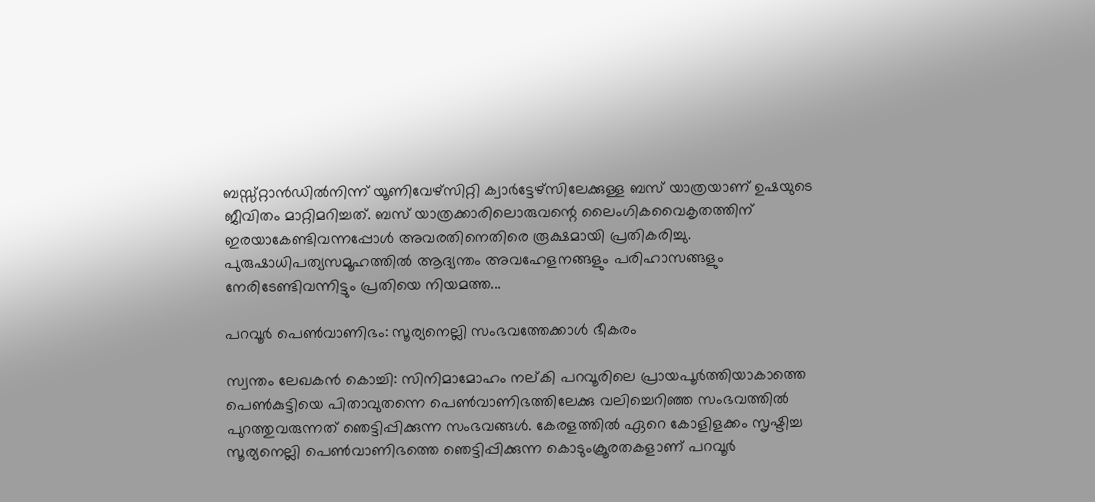ബസ്സ്റ്റാന്‍ഡില്‍നിന്ന് യൂണിവേഴ്‌സിറ്റി ക്വാര്‍ട്ടേഴ്‌സിലേക്കുള്ള ബസ് യാത്രയാണ് ഉഷയുടെ ജീവിതം മാറ്റിമറിച്ചത്. ബസ് യാത്രക്കാരിലൊരുവന്റെ ലൈംഗികവൈകൃതത്തിന് ഇരയാകേണ്ടിവന്നപ്പോള്‍ അവരതിനെതിരെ രൂക്ഷമായി പ്രതികരിച്ചു. പുരുഷാധിപത്യസമൂഹത്തില്‍ ആദ്യന്തം അവഹേളനങ്ങളും പരിഹാസങ്ങളും നേരിടേണ്ടിവന്നിട്ടും പ്രതിയെ നിയമത്ത...

പറവൂര്‍ പെണ്‍വാണിഭം: സൂര്യനെല്ലി സംഭവത്തേക്കാള്‍ ഭീകരം

സ്വന്തം ലേഖകന്‍ കൊച്ചി: സിനിമാമോഹം നല്കി പറവൂരിലെ പ്രായപൂര്‍ത്തിയാകാത്തെ പെണ്‍കുട്ടിയെ പിതാവുതന്നെ പെണ്‍വാണിഭത്തിലേക്കു വലിച്ചെറിഞ്ഞ സംഭവത്തില്‍ പുറത്തുവരുന്നത് ഞെട്ടിപ്പിക്കുന്ന സംഭവങ്ങള്‍. കേരളത്തില്‍ ഏറെ കോളിളക്കം സൃഷ്ടിച്ച സൂര്യനെല്ലി പെണ്‍വാണിഭത്തെ ഞെട്ടിപ്പിക്കുന്ന കൊടുംക്രൂരതകളാണ് പറവൂര്‍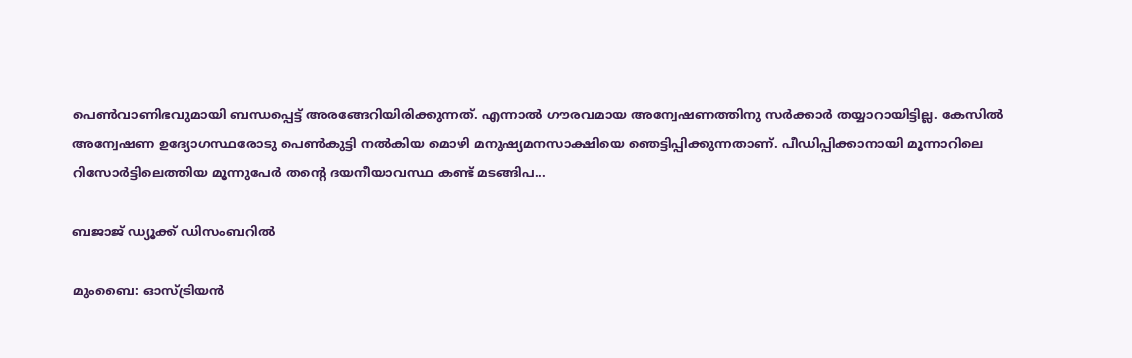പെണ്‍വാണിഭവുമായി ബന്ധപ്പെട്ട് അരങ്ങേറിയിരിക്കുന്നത്. എന്നാല്‍ ഗൗരവമായ അന്വേഷണത്തിനു സര്‍ക്കാര്‍ തയ്യാറായിട്ടില്ല. കേസില്‍ അന്വേഷണ ഉദ്യോഗസ്ഥരോടു പെണ്‍കുട്ടി നല്‍കിയ മൊഴി മനുഷ്യമനസാക്ഷിയെ ഞെട്ടിപ്പിക്കുന്നതാണ്. പീഡിപ്പിക്കാനായി മൂന്നാറിലെ റിസോര്‍ട്ടിലെത്തിയ മൂന്നുപേര്‍ തന്റെ ദയനീയാവസ്ഥ കണ്ട് മടങ്ങിപ...

ബജാജ് ഡ്യൂക്ക് ഡിസംബറില്‍

മുംബൈ: ഓസ്ട്രിയന്‍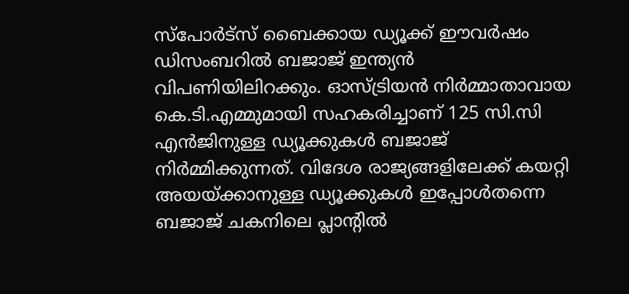സ്‌പോര്‍ട്‌സ് ബൈക്കായ ഡ്യൂക്ക് ഈവര്‍ഷം ഡിസംബറില്‍ ബജാജ് ഇന്ത്യന്‍ വിപണിയിലിറക്കും. ഓസ്ട്രിയന്‍ നിര്‍മ്മാതാവായ കെ.ടി.എമ്മുമായി സഹകരിച്ചാണ് 125 സി.സി എന്‍ജിനുള്ള ഡ്യൂക്കുകള്‍ ബജാജ് നിര്‍മ്മിക്കുന്നത്. വിദേശ രാജ്യങ്ങളിലേക്ക് കയറ്റി അയയ്ക്കാനുള്ള ഡ്യൂക്കുകള്‍ ഇപ്പോള്‍തന്നെ ബജാജ് ചകനിലെ പ്ലാന്റില്‍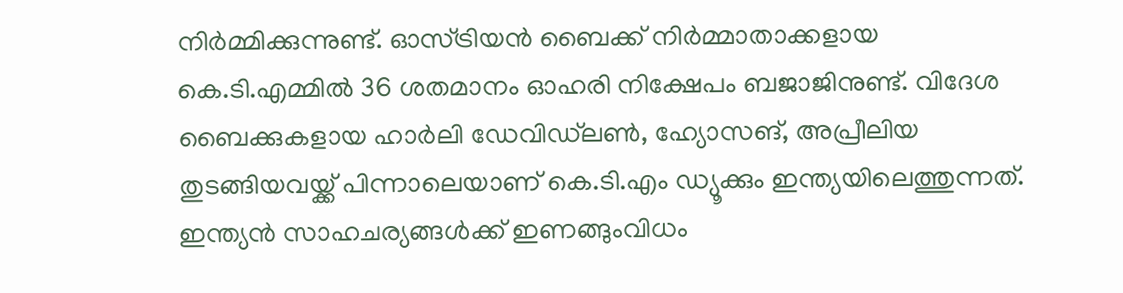നിര്‍മ്മിക്കുന്നുണ്ട്. ഓസ്ട്രിയന്‍ ബൈക്ക് നിര്‍മ്മാതാക്കളായ കെ.ടി.എമ്മില്‍ 36 ശതമാനം ഓഹരി നിക്ഷേപം ബജാജിനുണ്ട്. വിദേശ ബൈക്കുകളായ ഹാര്‍ലി ഡേവിഡ്‌ലണ്‍, ഹ്യോസങ്, അപ്രീലിയ തുടങ്ങിയവയ്ക്ക് പിന്നാലെയാണ് കെ.ടി.എം ഡ്യൂക്കും ഇന്ത്യയിലെത്തുന്നത്. ഇന്ത്യന്‍ സാഹചര്യങ്ങള്‍ക്ക് ഇണങ്ങുംവിധം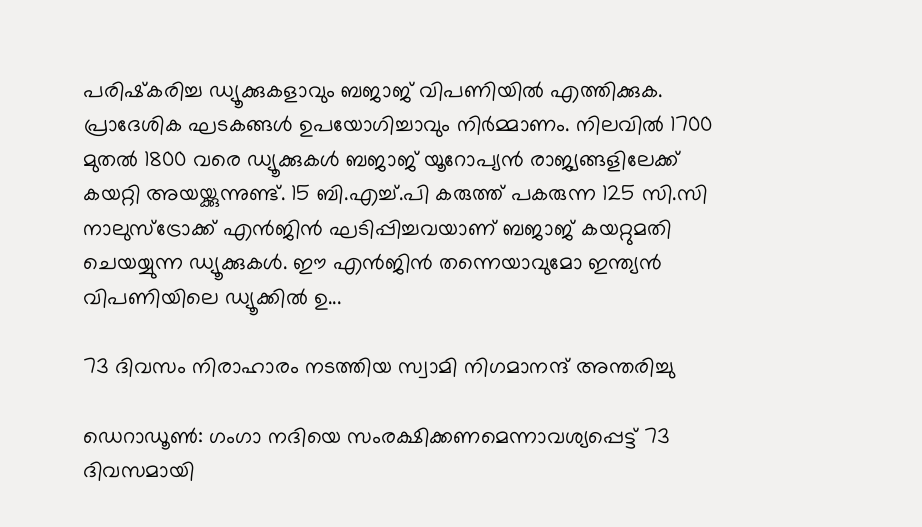പരിഷ്‌കരിച്ച ഡ്യൂക്കുകളാവും ബജാജ് വിപണിയില്‍ എത്തിക്കുക. പ്രാദേശിക ഘടകങ്ങള്‍ ഉപയോഗിച്ചാവും നിര്‍മ്മാണം. നിലവില്‍ 1700 മുതല്‍ 1800 വരെ ഡ്യൂക്കുകള്‍ ബജാജ് യൂറോപ്യന്‍ രാജ്യങ്ങളിലേക്ക് കയറ്റി അയയ്ക്കുന്നുണ്ട്. 15 ബി.എച്ച്.പി കരുത്ത് പകരുന്ന 125 സി.സി നാലുസ്‌ട്രോക്ക് എന്‍ജിന്‍ ഘടിപ്പിച്ചവയാണ് ബജാജ് കയറ്റുമതി ചെയയ്യുന്ന ഡ്യൂക്കുകള്‍. ഈ എന്‍ജിന്‍ തന്നെയാവുമോ ഇന്ത്യന്‍ വിപണിയിലെ ഡ്യൂക്കില്‍ ഉ...

73 ദിവസം നിരാഹാരം നടത്തിയ സ്വാമി നിഗമാനന്ദ് അന്തരിച്ചു

ഡെറാഡൂണ്‍: ഗംഗാ നദിയെ സംരക്ഷിക്കണമെന്നാവശ്യപ്പെട്ട് 73 ദിവസമായി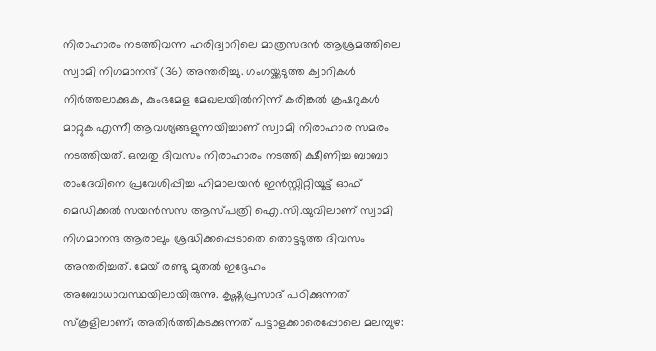നിരാഹാരം നടത്തിവന്ന ഹരിദ്വാറിലെ മാത്രസദന്‍ ആശ്രമത്തിലെ സ്വാമി നിഗമാനന്ദ് (36) അന്തരിച്ചു. ഗംഗയ്ക്കടുത്ത ക്വാറികള്‍ നിര്‍ത്തലാക്കുക, കുംഭമേള മേഖലയില്‍നിന്ന് കരിങ്കല്‍ ക്രഷറുകള്‍ മാറ്റുക എന്നീ ആവശ്യങ്ങളുന്നയിച്ചാണ് സ്വാമി നിരാഹാര സമരം നടത്തിയത്. ഒമ്പതു ദിവസം നിരാഹാരം നടത്തി ക്ഷീണിച്ച ബാബാ രാംദേവിനെ പ്രവേശിപ്പിച്ച ഹിമാലയന്‍ ഇന്‍സ്റ്റിറ്റിയൂട്ട് ഓഫ് മെഡിക്കല്‍ സയന്‍സസ ആസ്പത്രി ഐ.സി.യുവിലാണ് സ്വാമി നിഗമാനന്ദ ആരാലും ശ്രദ്ധിക്കപ്പെടാതെ തൊട്ടടുത്ത ദിവസം അന്തരിച്ചത്. മേയ് രണ്ടു മുതല്‍ ഇദ്ദേഹം അബോധാവസ്ഥയിലായിരുന്നു. കൃഷ്ണപ്രസാദ് പഠിക്കുന്നത് സ്‌കൂളിലാണ്; അതിര്‍ത്തികടക്കുന്നത് പട്ടാളക്കാരെപ്പോലെ മലമ്പുഴ: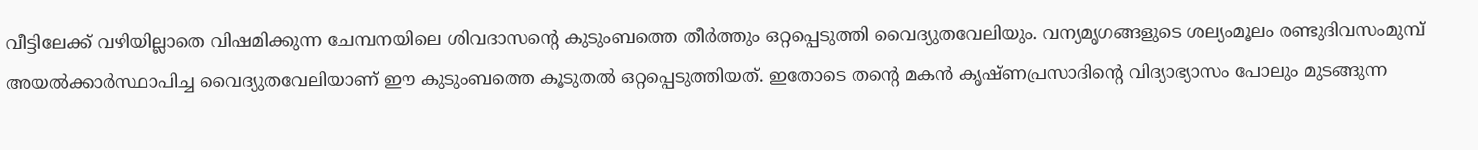വീട്ടിലേക്ക് വഴിയില്ലാതെ വിഷമിക്കുന്ന ചേമ്പനയിലെ ശിവദാസന്റെ കുടുംബത്തെ തീര്‍ത്തും ഒറ്റപ്പെടുത്തി വൈദ്യുതവേലിയും. വന്യമൃഗങ്ങളുടെ ശല്യംമൂലം രണ്ടുദിവസംമുമ്പ് അയല്‍ക്കാര്‍സ്ഥാപിച്ച വൈദ്യുതവേലിയാണ് ഈ കുടുംബത്തെ കൂടുതല്‍ ഒറ്റപ്പെടുത്തിയത്. ഇതോടെ തന്റെ മകന്‍ കൃഷ്ണപ്രസാദിന്റെ വിദ്യാഭ്യാസം പോലും മുടങ്ങുന്ന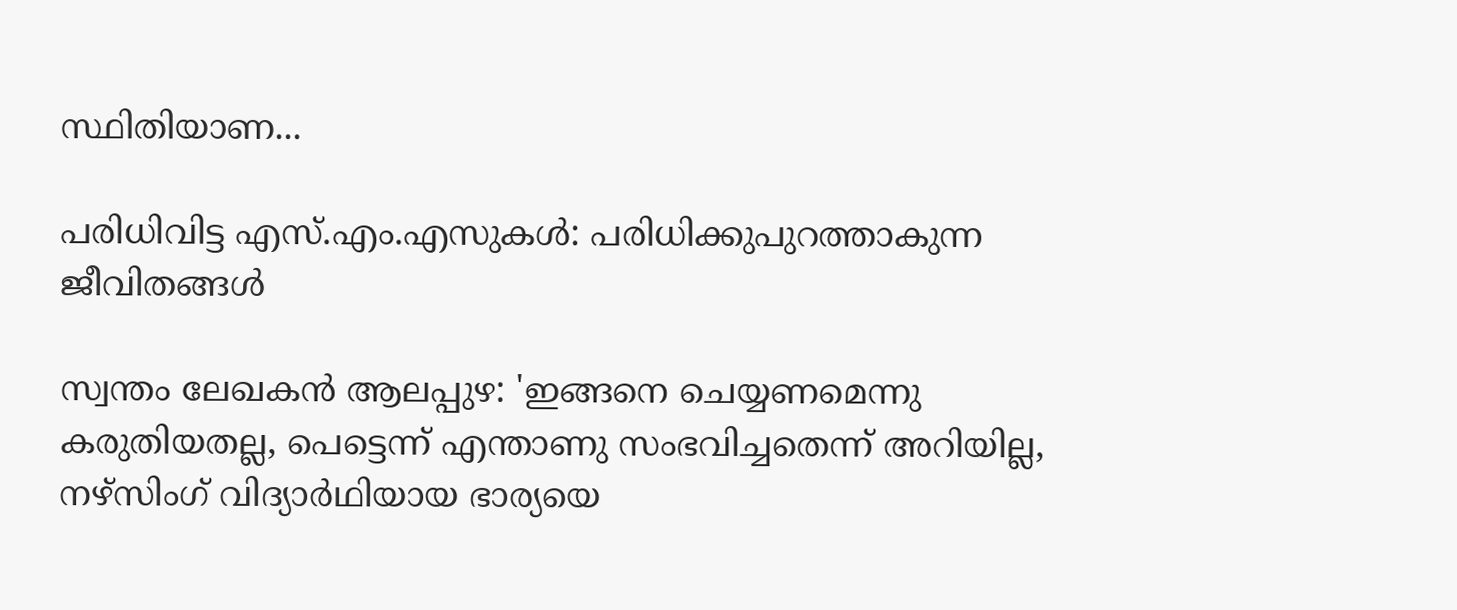സ്ഥിതിയാണ...

പരിധിവിട്ട എസ്.എം.എസുകള്‍: പരിധിക്കുപുറത്താകുന്ന ജീവിതങ്ങള്‍

സ്വന്തം ലേഖകന്‍ ആലപ്പുഴ: 'ഇങ്ങനെ ചെയ്യണമെന്നു കരുതിയതല്ല, പെട്ടെന്ന് എന്താണു സംഭവിച്ചതെന്ന് അറിയില്ല, നഴ്‌സിംഗ് വിദ്യാര്‍ഥിയായ ഭാര്യയെ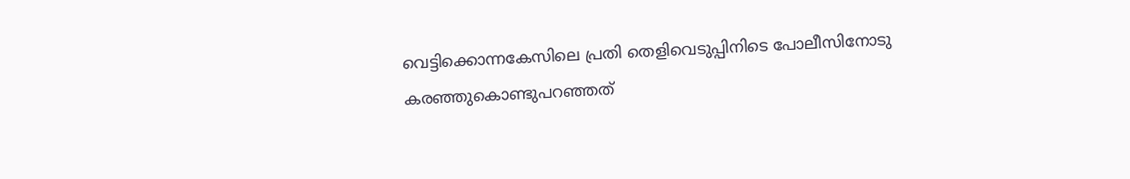വെട്ടിക്കൊന്നകേസിലെ പ്രതി തെളിവെടുപ്പിനിടെ പോലീസിനോടു കരഞ്ഞുകൊണ്ടുപറഞ്ഞത്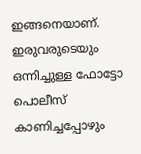ഇങ്ങനെയാണ്. ഇരുവരുടെയും ഒന്നിച്ചുള്ള ഫോട്ടോ പൊലീസ് കാണിച്ചപ്പോഴും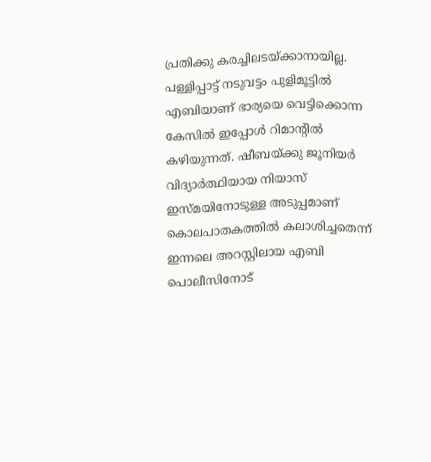പ്രതിക്കു കരച്ചിലടയ്ക്കാനായില്ല. പള്ളിപ്പാട്ട് നടുവട്ടം പുളിമൂട്ടില്‍ എബിയാണ് ഭാര്യയെ വെട്ടിക്കൊന്ന കേസില്‍ ഇപ്പോള്‍ റിമാന്റില്‍ കഴിയുന്നത്. ഷീബയ്ക്കു ജൂനിയര്‍ വിദ്യാര്‍ത്ഥിയായ നിയാസ് ഇസ്മയിനോടുള്ള അടുപ്പമാണ് കൊലപാതകത്തില്‍ കലാശിച്ചതെന്ന് ഇന്നലെ അറസ്റ്റിലായ എബി പൊലീസിനോട്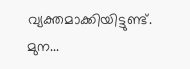വ്യക്തമാക്കിയിട്ടുണ്ട്. മുന...